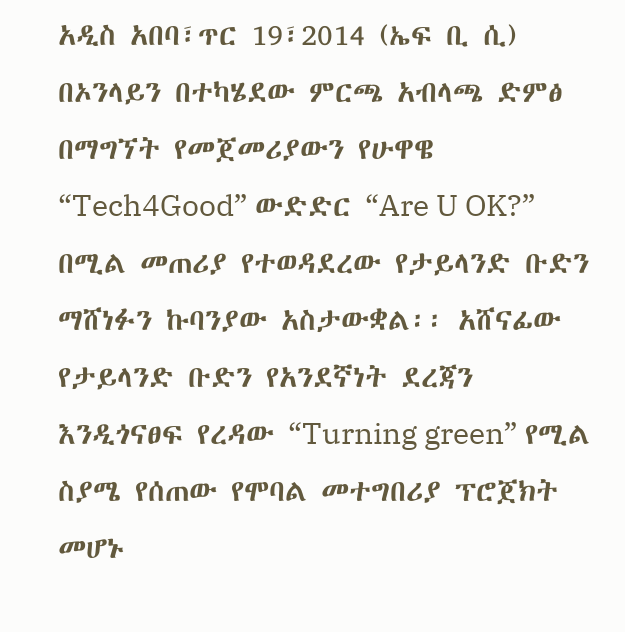አዲስ አበባ፣ጥር 19፣2014 (ኤፍ ቢ ሲ) በኦንላይን በተካሄደው ምርጫ አብላጫ ድምፅ በማግኘት የመጀመሪያውን የሁዋዌ “Tech4Good” ውድድር “Are U OK?” በሚል መጠሪያ የተወዳደረው የታይላንድ ቡድን ማሸነፉን ኩባንያው አስታውቋል፡፡ አሸናፊው የታይላንድ ቡድን የአንደኛነት ደረጃን እንዲጎናፀፍ የረዳው “Turning green” የሚል ስያሜ የሰጠው የሞባል መተግበሪያ ፕሮጀክት መሆኑ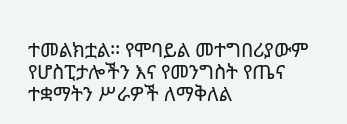ተመልክቷል፡፡ የሞባይል መተግበሪያውም የሆስፒታሎችን እና የመንግስት የጤና ተቋማትን ሥራዎች ለማቅለል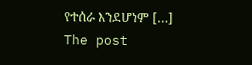የተሰራ እንደሆነም […]
The post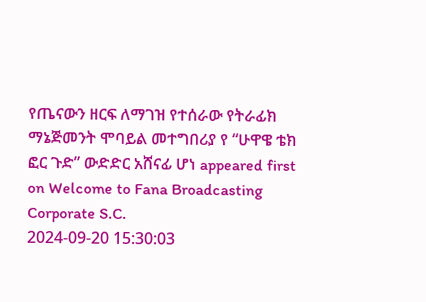የጤናውን ዘርፍ ለማገዝ የተሰራው የትራፊክ ማኔጅመንት ሞባይል መተግበሪያ የ “ሁዋዌ ቴክ ፎር ጉድ” ውድድር አሸናፊ ሆነ appeared first on Welcome to Fana Broadcasting Corporate S.C.
2024-09-20 15:30:03